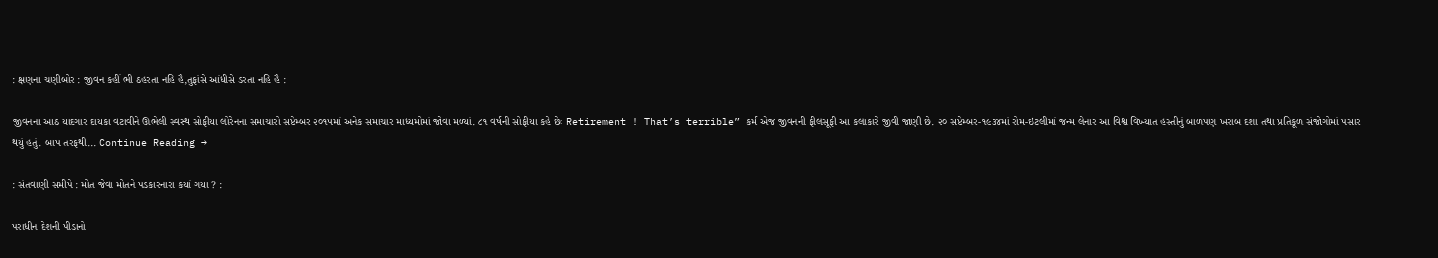: ક્ષણના ચણીબોર : જીવન કહીં ભી ઠહરતા નહિ હૈ,તુફાંસે આંધીસે ડરતા નહિ હૈ :

જીવનના આઠ યાદગાર દાયકા વટાવીને ઊભેલી સ્વસ્થ સોફીયા લોરેનના સમાચારો સપ્ટેમ્બર ૨૦૧૫માં અનેક સમાચાર માધ્યમોમાં જોવા મળ્યાં. ૮૧ વર્ષની સોફીયા કહે છેઃ Retirement ! That’s terrible” કર્મ એજ જીવનની ફીલસૂફી આ કલાકારે જીવી જાણી છે. ૨૦ સપ્ટેમ્બર-૧૯૩૪માં રોમ-ઇટલીમાં જન્મ લેનાર આ વિશ્વ વિખ્યાત હસ્તીનું બાળપણ ખરાબ દશા તથા પ્રતિકૂળ સંજોગોમાં પસાર થયું હતું. બાપ તરફથી... Continue Reading →

: સંતવાણી સમીપે : મોત જેવા મોતને પડકારનારા કયાં ગયા ? :

પરાધીન દેશની પીડાનો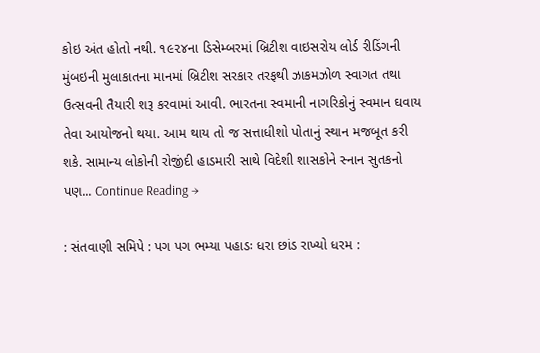કોઇ અંત હોતો નથી. ૧૯૨૪ના ડિસેમ્બરમાં બ્રિટીશ વાઇસરોય લોર્ડ રીડિંગની મુંબઇની મુલાકાતના માનમાં બ્રિટીશ સરકાર તરફથી ઝાકમઝોળ સ્વાગત તથા ઉત્સવની તૈયારી શરૂ કરવામાં આવી. ભારતના સ્વમાની નાગરિકોનું સ્વમાન ઘવાય તેવા આયોજનો થયા. આમ થાય તો જ સત્તાધીશો પોતાનું સ્થાન મજબૂત કરી શકે. સામાન્ય લોકોની રોજીંદી હાડમારી સાથે વિદેશી શાસકોને સ્નાન સુતકનો પણ... Continue Reading →

: સંતવાણી સમિપે : પગ પગ ભમ્યા પહાડઃ ધરા છાંડ રાખ્યો ધરમ :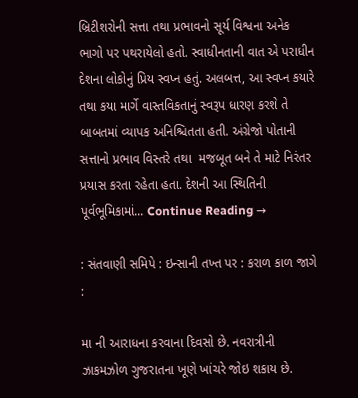બ્રિટીશરોની સત્તા તથા પ્રભાવનો સૂર્ય વિશ્વના અનેક ભાગો પર પથરાયેલો હતો. સ્વાધીનતાની વાત એ પરાધીન દેશના લોકોનું પ્રિય સ્વપ્ન હતું. અલબત્ત, આ સ્વપ્ન કયારે તથા કયા માર્ગે વાસ્તવિકતાનું સ્વરૂપ ધારણ કરશે તે બાબતમાં વ્યાપક અનિશ્ચિતતા હતી. અંગ્રેજો પોતાની સત્તાનો પ્રભાવ વિસ્તરે તથા  મજબૂત બને તે માટે નિરંતર પ્રયાસ કરતા રહેતા હતા. દેશની આ સ્થિતિની પૂર્વભૂમિકામાં... Continue Reading →

: સંતવાણી સમિપે : ઇન્સાની તખ્ત પર : કરાળ કાળ જાગે :

મા ની આરાધના કરવાના દિવસો છે. નવરાત્રીની ઝાકમઝોળ ગુજરાતના ખૂણે ખાંચરે જોઇ શકાય છે.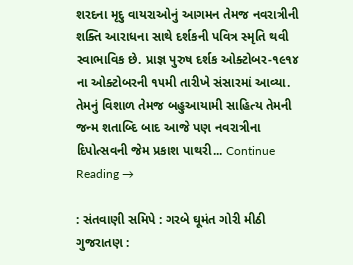શરદના મૃદુ વાયરાઓનું આગમન તેમજ નવરાત્રીની શક્તિ આરાધના સાથે દર્શકની પવિત્ર સ્મૃતિ થવી સ્વાભાવિક છે. પ્રાજ્ઞ પુરુષ દર્શક ઓક્ટોબર-૧૯૧૪ ના ઓક્ટોબરની ૧૫મી તારીખે સંસારમાં આવ્યા. તેમનું વિશાળ તેમજ બહુઆયામી સાહિત્ય તેમની જન્મ શતાબ્દિ બાદ આજે પણ નવરાત્રીના દિપોત્સવની જેમ પ્રકાશ પાથરી... Continue Reading →

: સંતવાણી સમિપે : ગરબે ઘૂમંત ગોરી મીઠી ગુજરાતણ :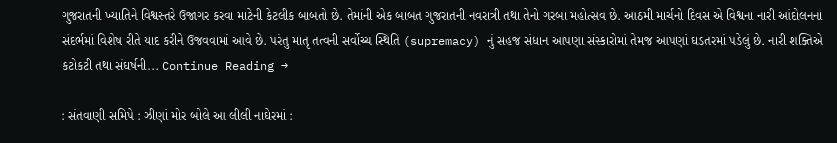ગુજરાતની ખ્યાતિને વિશ્વસ્તરે ઉજાગર કરવા માટેની કેટલીક બાબતો છે. તેમાંની એક બાબત ગુજરાતની નવરાત્રી તથા તેનો ગરબા મહોત્સવ છે. આઠમી માર્ચનો દિવસ એ વિશ્વના નારી આંદોલનના સંદર્ભમાં વિશેષ રીતે યાદ કરીને ઉજવવામાં આવે છે. પરંતુ માતૃ તત્વની સર્વોચ્ચ સ્થિતિ (supremacy) નું સહજ સંધાન આપણા સંસ્કારોમાં તેમજ આપણાં ઘડતરમાં પડેલું છે. નારી શક્તિએ કટોકટી તથા સંઘર્ષની... Continue Reading →

: સંતવાણી સમિપે : ઝીણાં મોર બોલે આ લીલી નાઘેરમાં :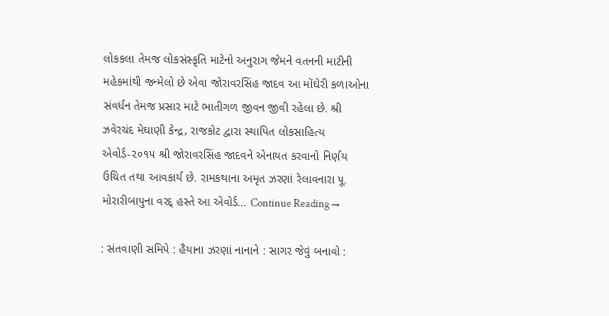લોકકલા તેમજ લોકસંસ્કૃતિ માટેનો અનુરાગ જેમને વતનની માટીની મહેકમાંથી જન્મેલો છે એવા જોરાવરસિંહ જાદવ આ મોંઘેરી કળાઓના સંવર્ધન તેમજ પ્રસાર માટે ભાતીગળ જીવન જીવી રહેલા છે. શ્રી ઝવેરચંદ મેઘાણી કેન્દ્ર, રાજકોટ દ્વારા સ્થાપિત લોકસાહિત્ય એવોર્ડ-૨૦૧૫ શ્રી જોરાવરસિંહ જાદવને એનાયત કરવાનો નિર્ણય ઉચિત તથા આવકાર્ય છે. રામકથાના અમૃત ઝરણાં રેલાવનારા પૂ. મોરારીબાપુના વરદ્ હસ્તે આ એવોર્ડ... Continue Reading →

: સંતવાણી સમિપે : હૈયાના ઝરણાં નાનાને : સાગર જેવું બનાવો :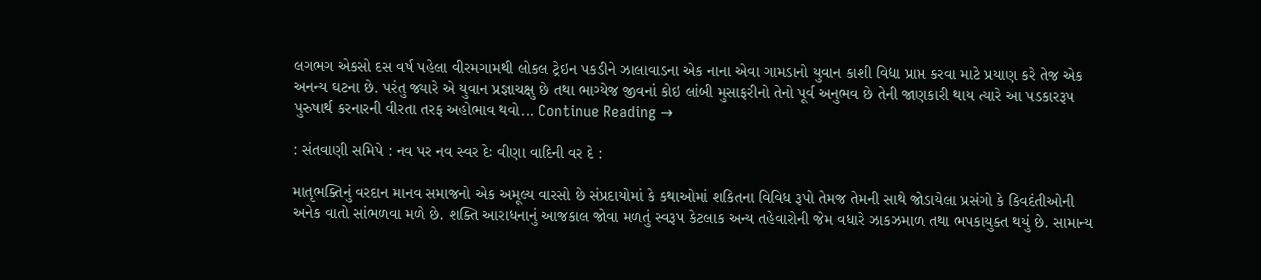લગભગ એકસો દસ વર્ષ પહેલા વીરમગામથી લોકલ ટ્રેઇન પકડીને ઝાલાવાડના એક નાના એવા ગામડાનો યુવાન કાશી વિદ્યા પ્રાપ્ત કરવા માટે પ્રયાણ કરે તેજ એક અનન્ય ઘટના છે. પરંતુ જ્યારે એ યુવાન પ્રજ્ઞાચક્ષુ છે તથા ભાગ્યેજ જીવનાં કોઇ લાંબી મુસાફરીનો તેનો પૂર્વ અનુભવ છે તેની જાણકારી થાય ત્યારે આ પડકારરૂપ પુરુષાર્થ કરનારની વીરતા તરફ અહોભાવ થવો... Continue Reading →

: સંતવાણી સમિપે : નવ પર નવ સ્વર દેઃ વીણા વાદિની વર દે :

માતૃભક્તિનું વરદાન માનવ સમાજનો એક અમૂલ્ય વારસો છે સંપ્રદાયોમાં કે કથાઓમાં શકિતના વિવિધ રૂપો તેમજ તેમની સાથે જોડાયેલા પ્રસંગો કે કિવદંતીઓની અનેક વાતો સાંભળવા મળે છે. શક્તિ આરાધનાનું આજકાલ જોવા મળતું સ્વરૂપ કેટલાક અન્ય તહેવારોની જેમ વધારે ઝાકઝમાળ તથા ભપકાયુક્ત થયું છે. સામાન્ય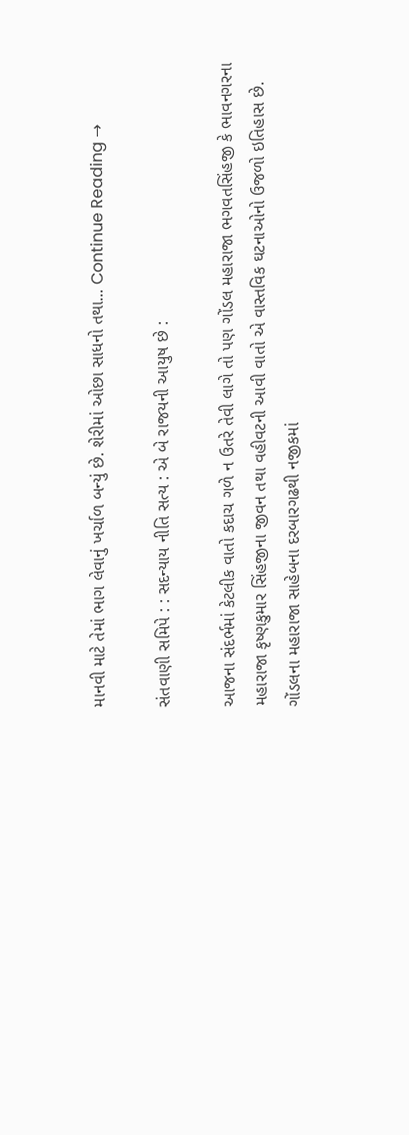માનવી માટે તેમાં ભાગ લેવાનું ખર્ચાળ બન્યું છે. શેરીમાં ઓછા સાધનો તથા... Continue Reading →

સંતવાણી સમિપે : : સદન્યાય નીતિ સત્ય : એ બે રાજયની આયુષ છે :

આજના સંદર્ભમાં કેટલીક વાતો કદાચ ગળે ન ઉતરે તેવી લાગે તો પણ ગોંડલ મહારાજા ભગવતસિંહજી કે ભાવનગરના મહારાજા કૃષ્ણકુમાર સિંહજીના જીવન તથા વહીવટની આવી વાતો એ વાસ્તવિક ઘટનાઓનો ઉજળો ઇતિહાસ છે. ગોંડલના મહારાજા સાહેબના દરબારગઢથી નજીકમાં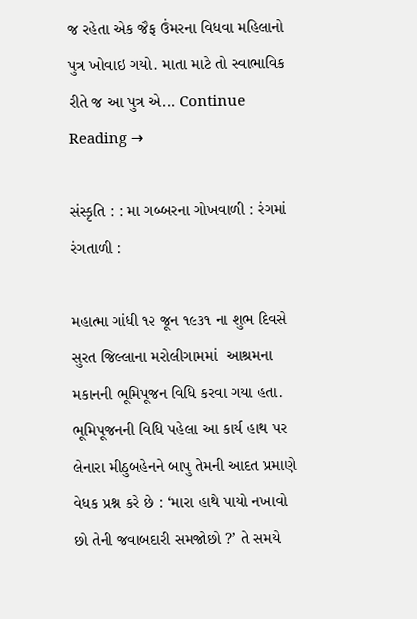જ રહેતા એક જૈફ ઉંમરના વિધવા મહિલાનો પુત્ર ખોવાઇ ગયો. માતા માટે તો સ્વાભાવિક રીતે જ આ પુત્ર એ... Continue Reading →

સંસ્કૃતિ : : મા ગબ્બરના ગોખવાળી : રંગમાં રંગતાળી :

મહાત્મા ગાંધી ૧૨ જૂન ૧૯૩૧ ના શુભ દિવસે સુરત જિલ્લાના મરોલીગામમાં  આશ્રમના મકાનની ભૂમિપૂજન વિધિ કરવા ગયા હતા. ભૂમિપૂજનની વિધિ પહેલા આ કાર્ય હાથ પર લેનારા મીઠુબહેનને બાપુ તેમની આદત પ્રમાણે વેધક પ્રશ્ન કરે છે : ‘મારા હાથે પાયો નખાવો છો તેની જવાબદારી સમજોછો ?’ તે સમયે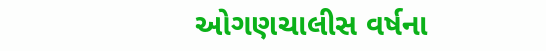ઓગણચાલીસ વર્ષના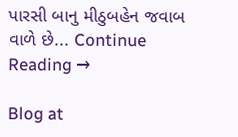પારસી બાનુ મીઠુબહેન જવાબ વાળે છે... Continue Reading →

Blog at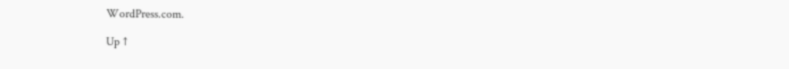WordPress.com.

Up ↑